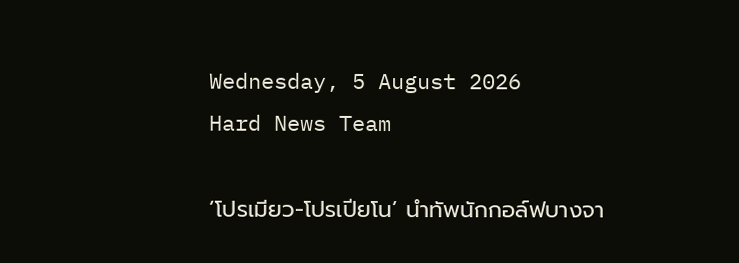Wednesday, 5 August 2026
Hard News Team

‘โปรเมียว-โปรเปียโน’ นำทัพนักกอล์ฟบางจา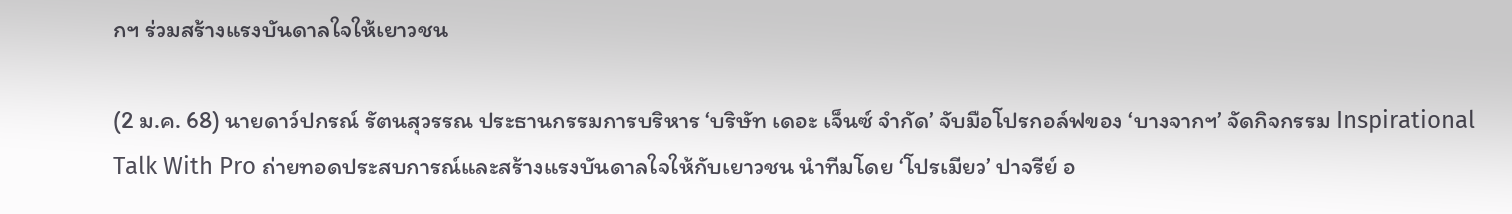กฯ ร่วมสร้างแรงบันดาลใจให้เยาวชน

(2 ม.ค. 68) นายดาว์ปกรณ์ รัตนสุวรรณ ประธานกรรมการบริหาร ‘บริษัท เดอะ เจ็นซ์ จำกัด’ จับมือโปรกอล์ฟของ ‘บางจากฯ’ จัดกิจกรรม Inspirational Talk With Pro ถ่ายทอดประสบการณ์และสร้างแรงบันดาลใจให้กับเยาวชน นำทีมโดย ‘โปรเมียว’ ปาจรีย์ อ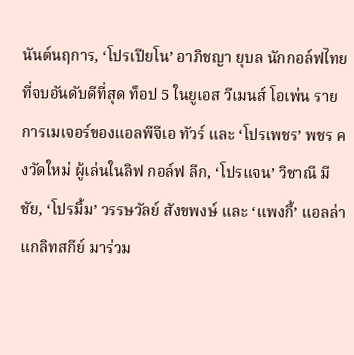นันต์นฤการ, ‘โปรเปียโน’ อาภิชญา ยุบล นักกอล์ฟไทยที่จบอันดับดีที่สุด ท็อป 5 ในยูเอส วีเมนส์ โอเพ่น รายการเมเจอร์ของแอลพีจีเอ ทัวร์ และ ‘โปรเพชร’ พชร คงวัดใหม่ ผู้เล่นในลิฟ กอล์ฟ ลีก, ‘โปรแจน’ วิชาณี มีชัย, ‘โปรมิ้ม’ วรรษวัลย์ สังขพงษ์ และ ‘แพงกี้’ แอลล่า แกลิทสกีย์ มาร่วม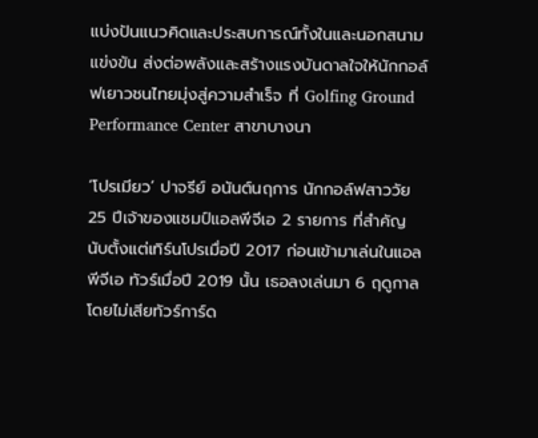แบ่งปันแนวคิดและประสบการณ์ทั้งในและนอกสนามแข่งขัน ส่งต่อพลังและสร้างแรงบันดาลใจให้นักกอล์ฟเยาวชนไทยมุ่งสู่ความสำเร็จ ที่ Golfing Ground Performance Center สาขาบางนา

‘โปรเมียว’ ปาจรีย์ อนันต์นฤการ นักกอล์ฟสาววัย 25 ปีเจ้าของแชมป์แอลพีจีเอ 2 รายการ ที่สำคัญนับตั้งแต่เทิร์นโปรเมื่อปี 2017 ก่อนเข้ามาเล่นในแอลพีจีเอ ทัวร์เมื่อปี 2019 นั้น เธอลงเล่นมา 6 ฤดูกาลโดยไม่เสียทัวร์การ์ด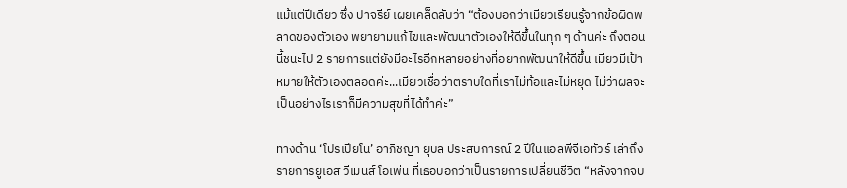แม้แต่ปีเดียว ซึ่ง ปาจรีย์ เผยเคล็ดลับว่า “ต้องบอกว่าเมียวเรียนรู้จากข้อผิดพลาดของตัวเอง พยายามแก้ไขและพัฒนาตัวเองให้ดีขึ้นในทุก ๆ ด้านค่ะ ถึงตอนนี้ชนะไป 2 รายการแต่ยังมีอะไรอีกหลายอย่างที่อยากพัฒนาให้ดีขึ้น เมียวมีเป้าหมายให้ตัวเองตลอดค่ะ...เมียวเชื่อว่าตราบใดที่เราไม่ท้อและไม่หยุด ไม่ว่าผลจะเป็นอย่างไรเราก็มีความสุขที่ได้ทำค่ะ”

ทางด้าน ‘โปรเปียโน’ อาภิชญา ยุบล ประสบการณ์ 2 ปีในแอลพีจีเอทัวร์ เล่าถึงรายการยูเอส วีเมนส์ โอเพ่น ที่เธอบอกว่าเป็นรายการเปลี่ยนชีวิต “หลังจากจบ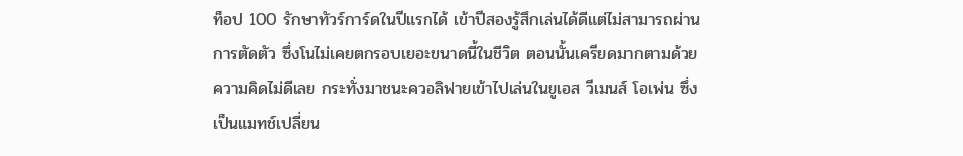ท็อป 100 รักษาทัวร์การ์ดในปีแรกได้ เข้าปีสองรู้สึกเล่นได้ดีแต่ไม่สามารถผ่านการตัดตัว ซึ่งโนไม่เคยตกรอบเยอะขนาดนี้ในชีวิต ตอนนั้นเครียดมากตามด้วยความคิดไม่ดีเลย กระทั่งมาชนะควอลิฟายเข้าไปเล่นในยูเอส วีเมนส์ โอเพ่น ซึ่งเป็นแมทช์เปลี่ยน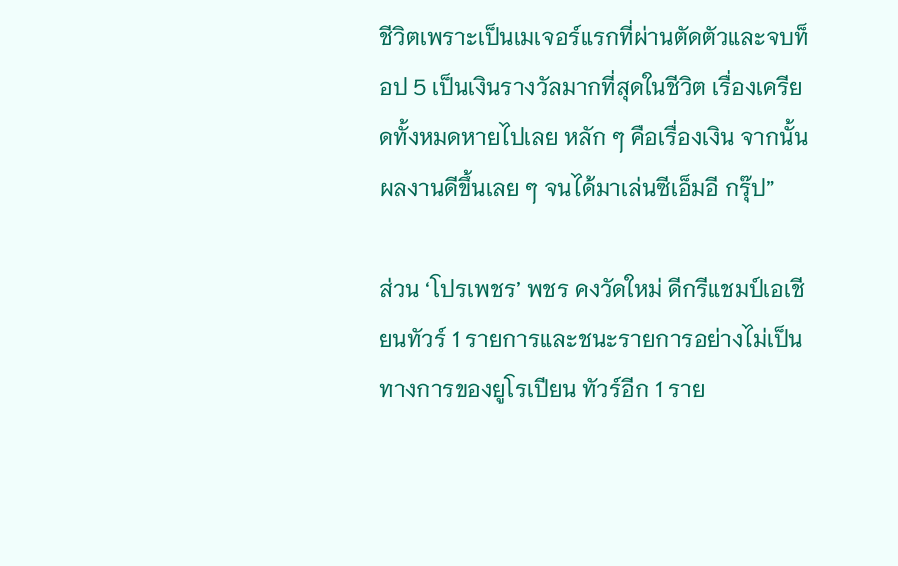ชีวิตเพราะเป็นเมเจอร์แรกที่ผ่านตัดตัวและจบท็อป 5 เป็นเงินรางวัลมากที่สุดในชีวิต เรื่องเครียดทั้งหมดหายไปเลย หลัก ๆ คือเรื่องเงิน จากนั้นผลงานดีขึ้นเลย ๆ จนได้มาเล่นซีเอ็มอี กรุ๊ป”

ส่วน ‘โปรเพชร’ พชร คงวัดใหม่ ดีกรีแชมป์เอเชียนทัวร์ 1 รายการและชนะรายการอย่างไม่เป็นทางการของยูโรเปียน ทัวร์อีก 1 ราย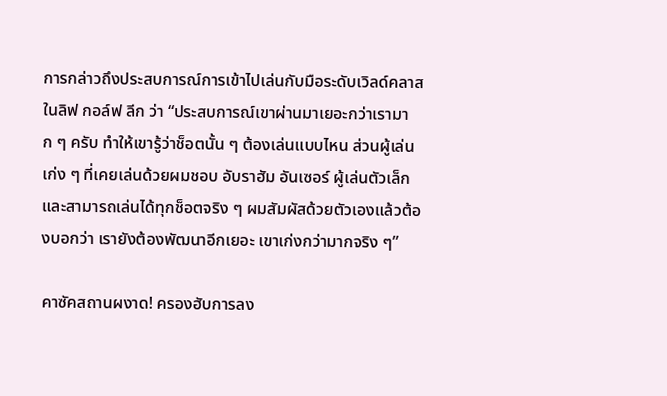การกล่าวถึงประสบการณ์การเข้าไปเล่นกับมือระดับเวิลด์คลาสในลิฟ กอล์ฟ ลีก ว่า “ประสบการณ์เขาผ่านมาเยอะกว่าเรามาก ๆ ครับ ทำให้เขารู้ว่าช็อตนั้น ๆ ต้องเล่นแบบไหน ส่วนผู้เล่นเก่ง ๆ ที่เคยเล่นด้วยผมชอบ อับราฮัม อันเซอร์ ผู้เล่นตัวเล็กและสามารถเล่นได้ทุกช็อตจริง ๆ ผมสัมผัสด้วยตัวเองแล้วต้องบอกว่า เรายังต้องพัฒนาอีกเยอะ เขาเก่งกว่ามากจริง ๆ”

คาซัคสถานผงาด! ครองฮับการลง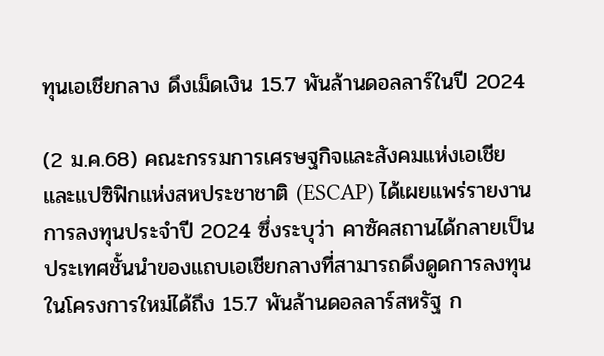ทุนเอเชียกลาง ดึงเม็ดเงิน 15.7 พันล้านดอลลาร์ในปี 2024

(2 ม.ค.68) คณะกรรมการเศรษฐกิจและสังคมแห่งเอเชียและแปซิฟิกแห่งสหประชาชาติ (ESCAP) ได้เผยแพร่รายงานการลงทุนประจำปี 2024 ซึ่งระบุว่า คาซัคสถานได้กลายเป็นประเทศชั้นนำของแถบเอเชียกลางที่สามารถดึงดูดการลงทุนในโครงการใหม่ได้ถึง 15.7 พันล้านดอลลาร์สหรัฐ ก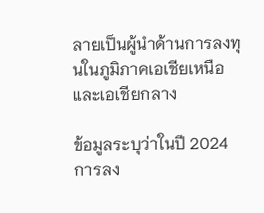ลายเป็นผู้นำด้านการลงทุนในภูมิภาคเอเชียเหนือและเอเชียกลาง

ข้อมูลระบุว่าในปี 2024 การลง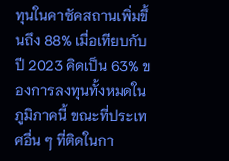ทุนในคาซัคสถานเพิ่มขึ้นถึง 88% เมื่อเทียบกับปี 2023 คิดเป็น 63% ของการลงทุนทั้งหมดในภูมิภาคนี้ ขณะที่ประเทศอื่น ๆ ที่ติดในกา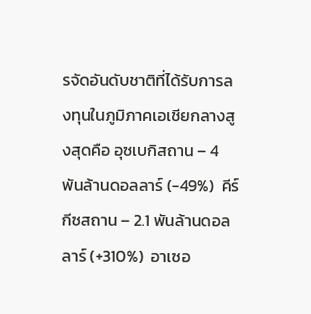รจัดอันดับชาติที่ได้รับการลงทุนในภูมิภาคเอเชียกลางสูงสุดคือ อุซเบกิสถาน – 4 พันล้านดอลลาร์ (-49%)  คีร์กีซสถาน – 2.1 พันล้านดอลลาร์ (+310%)  อาเซอ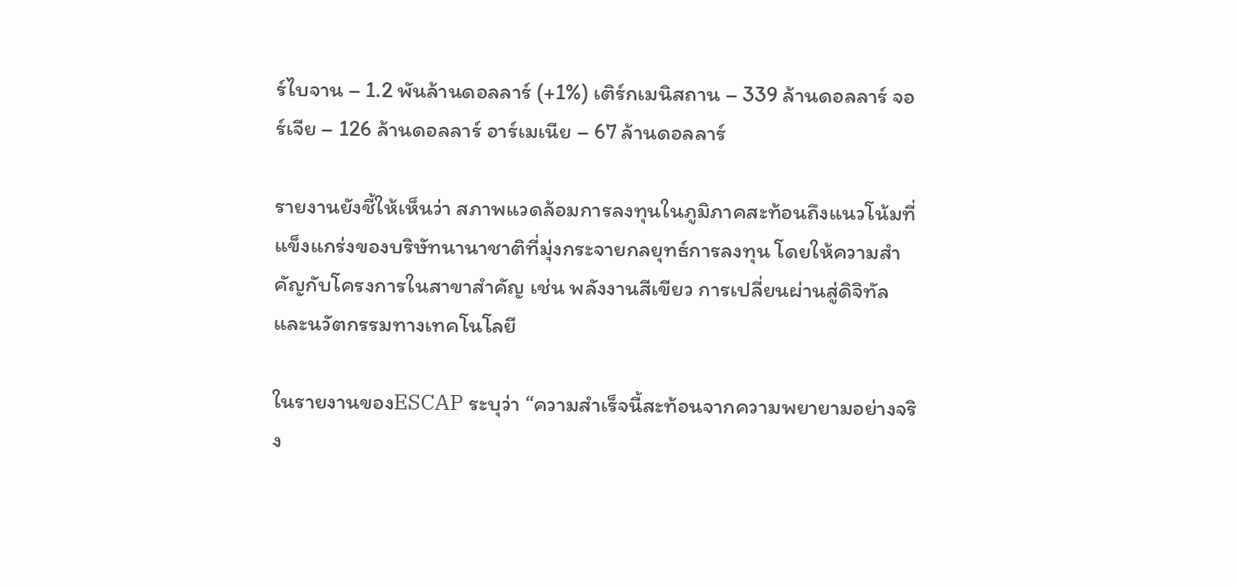ร์ไบจาน – 1.2 พันล้านดอลลาร์ (+1%) เติร์กเมนิสถาน – 339 ล้านดอลลาร์ จอร์เจีย – 126 ล้านดอลลาร์ อาร์เมเนีย – 67 ล้านดอลลาร์

รายงานยังชี้ให้เห็นว่า สภาพแวดล้อมการลงทุนในภูมิภาคสะท้อนถึงแนวโน้มที่แข็งแกร่งของบริษัทนานาชาติที่มุ่งกระจายกลยุทธ์การลงทุน โดยให้ความสำคัญกับโครงการในสาขาสำคัญ เช่น พลังงานสีเขียว การเปลี่ยนผ่านสู่ดิจิทัล และนวัตกรรมทางเทคโนโลยี

ในรายงานของESCAP ระบุว่า “ความสำเร็จนี้สะท้อนจากความพยายามอย่างจริง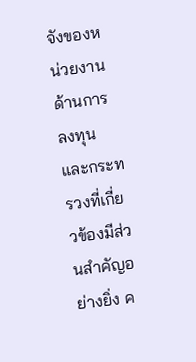จังของหน่วยงานด้านการลงทุนและกระทรวงที่เกี่ยวข้องมีส่วนสำคัญอย่างยิ่ง ค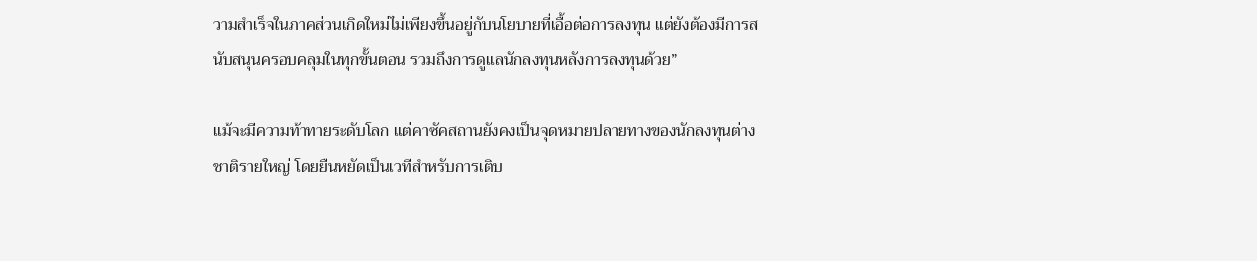วามสำเร็จในภาคส่วนเกิดใหม่ไม่เพียงขึ้นอยู่กับนโยบายที่เอื้อต่อการลงทุน แต่ยังต้องมีการสนับสนุนครอบคลุมในทุกขั้นตอน รวมถึงการดูแลนักลงทุนหลังการลงทุนด้วย”

แม้จะมีความท้าทายระดับโลก แต่คาซัคสถานยังคงเป็นจุดหมายปลายทางของนักลงทุนต่างชาติรายใหญ่ โดยยืนหยัดเป็นเวทีสำหรับการเติบ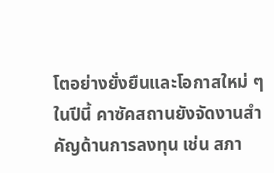โตอย่างยั่งยืนและโอกาสใหม่ ๆ ในปีนี้ คาซัคสถานยังจัดงานสำคัญด้านการลงทุน เช่น สภา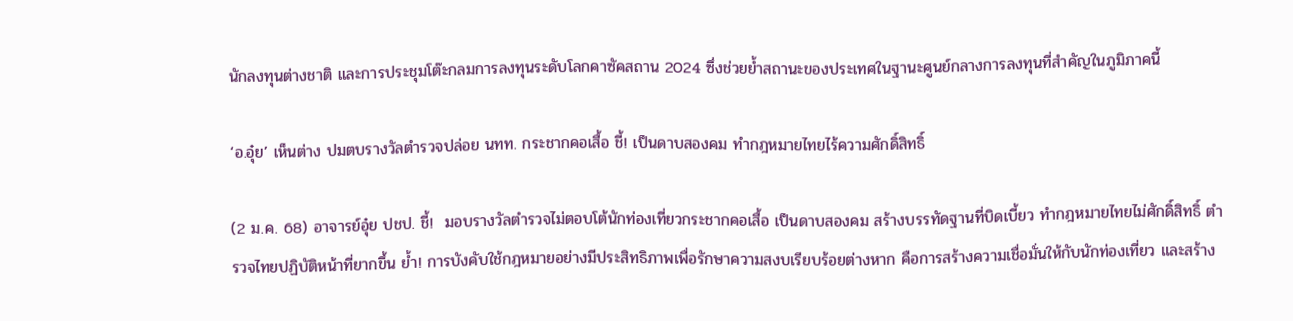นักลงทุนต่างชาติ และการประชุมโต๊ะกลมการลงทุนระดับโลกคาซัคสถาน 2024 ซึ่งช่วยย้ำสถานะของประเทศในฐานะศูนย์กลางการลงทุนที่สำคัญในภูมิภาคนี้

‘อ.อุ๋ย’ เห็นต่าง ปมตบรางวัลตำรวจปล่อย นทท. กระชากคอเสื้อ ชี้! เป็นดาบสองคม ทำกฎหมายไทยไร้ความศักดิ์สิทธิ์

(2 ม.ค. 68) อาจารย์อุ๋ย ปชป. ชี้!  มอบรางวัลตำรวจไม่ตอบโต้นักท่องเที่ยวกระชากคอเสื้อ เป็นดาบสองคม สร้างบรรทัดฐานที่บิดเบี้ยว ทำกฎหมายไทยไม่ศักดิ์สิทธิ์ ตำรวจไทยปฏิบัติหน้าที่ยากขึ้น ย้ำ! การบังคับใช้กฎหมายอย่างมีประสิทธิภาพเพื่อรักษาความสงบเรียบร้อยต่างหาก คือการสร้างความเชื่อมั่นให้กับนักท่องเที่ยว และสร้าง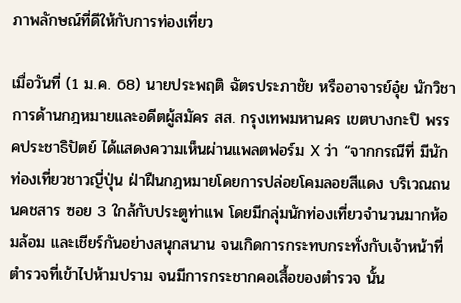ภาพลักษณ์ที่ดีให้กับการท่องเที่ยว

เมื่อวันที่ (1 ม.ค. 68) นายประพฤติ ฉัตรประภาชัย หรืออาจารย์อุ๋ย นักวิชาการด้านกฎหมายและอดีตผู้สมัคร สส. กรุงเทพมหานคร เขตบางกะปิ พรรคประชาธิปัตย์ ได้แสดงความเห็นผ่านแพลตฟอร์ม X ว่า “จากกรณีที่ มีนักท่องเที่ยวชาวญี่ปุ่น ฝ่าฝืนกฎหมายโดยการปล่อยโคมลอยสีแดง บริเวณถนนคชสาร ซอย 3 ใกล้กับประตูท่าแพ โดยมีกลุ่มนักท่องเที่ยวจำนวนมากห้อมล้อม และเชียร์กันอย่างสนุกสนาน จนเกิดการกระทบกระทั่งกับเจ้าหน้าที่ตำรวจที่เข้าไปห้ามปราม จนมีการกระชากคอเสื้อของตำรวจ นั้น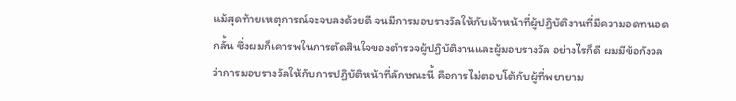แม้สุดท้ายเหตุการณ์จะจบลงด้วยดี จนมีการมอบรางวัลให้กับเจ้าหน้าที่ผู้ปฏิบัติงานที่มีความอดทนอดกลั้น ซึ่งผมก็เคารพในการตัดสินใจของตำรวจผู้ปฏิบัติงานและผู้มอบรางวัล อย่างไรก็ดี ผมมีข้อกังวลว่าการมอบรางวัลให้กับการปฏิบัติหน้าที่ลักษณะนี้ คือการไม่ตอบโต้กับผู้ที่พยายาม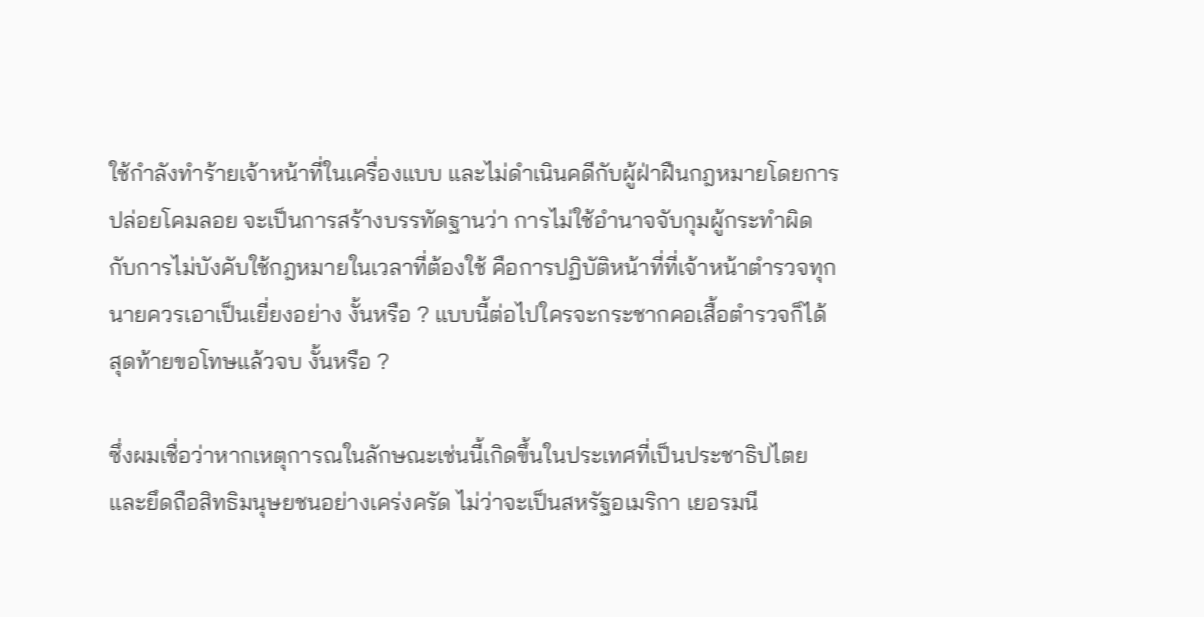ใช้กำลังทำร้ายเจ้าหน้าที่ในเครื่องแบบ และไม่ดำเนินคดีกับผู้ฝ่าฝืนกฎหมายโดยการปล่อยโคมลอย จะเป็นการสร้างบรรทัดฐานว่า การไม่ใช้อำนาจจับกุมผู้กระทำผิด กับการไม่บังคับใช้กฎหมายในเวลาที่ต้องใช้ คือการปฏิบัติหน้าที่ที่เจ้าหน้าตำรวจทุกนายควรเอาเป็นเยี่ยงอย่าง งั้นหรือ ? แบบนี้ต่อไปใครจะกระชากคอเสื้อตำรวจก็ได้ สุดท้ายขอโทษแล้วจบ งั้นหรือ ?

ซึ่งผมเชื่อว่าหากเหตุการณในลักษณะเช่นนี้เกิดขึ้นในประเทศที่เป็นประชาธิปไตยและยึดถือสิทธิมนุษยชนอย่างเคร่งครัด ไม่ว่าจะเป็นสหรัฐอเมริกา เยอรมนี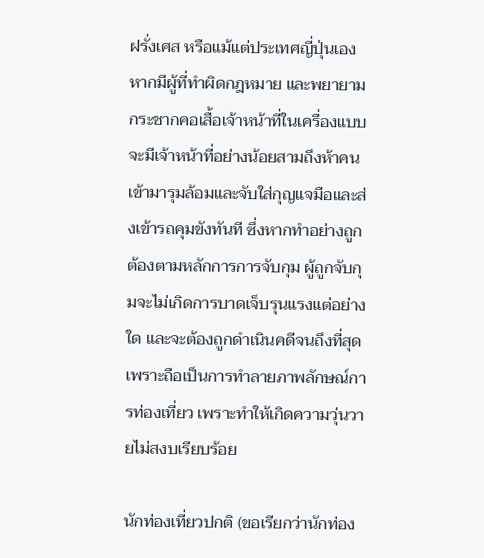ฝรั่งเศส หรือแม้แต่ประเทศญี่ปุ่นเอง หากมีผู้ที่ทำผิดกฎหมาย และพยายามกระชากคอเสื้อเจ้าหน้าที่ในเครื่องแบบ จะมีเจ้าหน้าที่อย่างน้อยสามถึงห้าคนเข้ามารุมล้อมและจับใส่กุญแจมือและส่งเข้ารถคุมขังทันที ซึ่งหากทำอย่างถูกต้องตามหลักการการจับกุม ผู้ถูกจับกุมจะไม่เกิดการบาดเจ็บรุนแรงแต่อย่างใด และจะต้องถูกดำเนินคดีจนถึงที่สุด เพราะถือเป็นการทำลายภาพลักษณ์การท่องเที่ยว เพราะทำให้เกิดความวุ่นวายไม่สงบเรียบร้อย

นักท่องเที่ยวปกติ (ขอเรียกว่านักท่อง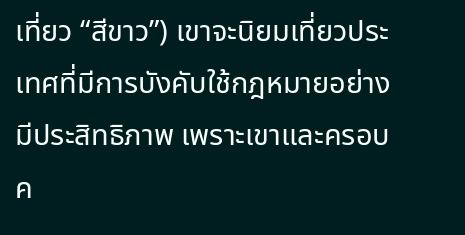เที่ยว “สีขาว”) เขาจะนิยมเที่ยวประเทศที่มีการบังคับใช้กฎหมายอย่างมีประสิทธิภาพ เพราะเขาและครอบค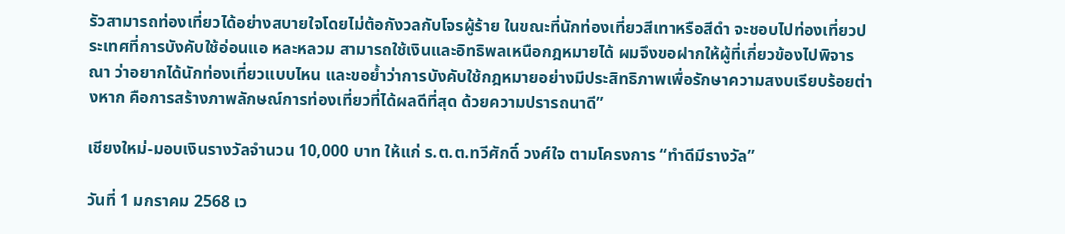รัวสามารถท่องเที่ยวได้อย่างสบายใจโดยไม่ต้อกังวลกับโจรผู้ร้าย ในขณะที่นักท่องเที่ยวสีเทาหรือสีดำ จะชอบไปท่องเที่ยวประเทศที่การบังคับใช้อ่อนแอ หละหลวม สามารถใช้เงินและอิทธิพลเหนือกฎหมายได้ ผมจึงขอฝากให้ผู้ที่เกี่ยวข้องไปพิจารณา ว่าอยากได้นักท่องเที่ยวแบบไหน และขอย้ำว่าการบังคับใช้กฎหมายอย่างมีประสิทธิภาพเพื่อรักษาความสงบเรียบร้อยต่างหาก คือการสร้างภาพลักษณ์การท่องเที่ยวที่ได้ผลดีที่สุด ด้วยความปรารถนาดี”

เชียงใหม่-มอบเงินรางวัลจำนวน 10,000 บาท ให้แก่ ร.ต.ต.ทวีศักดิ์ วงศ์ใจ ตามโครงการ “ทำดีมีรางวัล”

วันที่ 1 มกราคม 2568 เว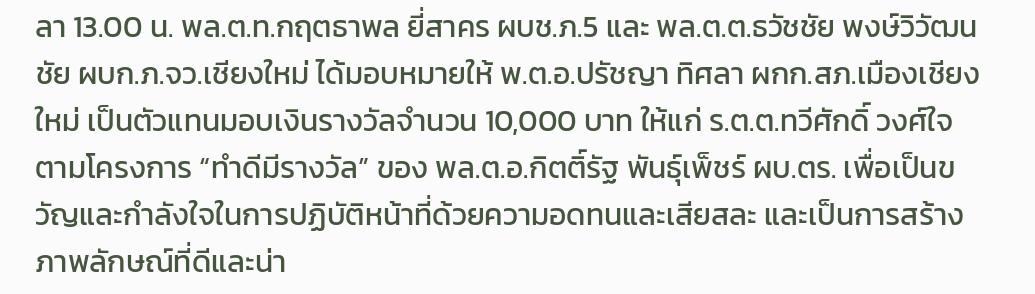ลา 13.00 น. พล.ต.ท.กฤตธาพล ยี่สาคร ผบช.ภ.5 และ พล.ต.ต.ธวัชชัย พงษ์วิวัฒนชัย ผบก.ภ.จว.เชียงใหม่ ได้มอบหมายให้ พ.ต.อ.ปรัชญา ทิศลา ผกก.สภ.เมืองเชียงใหม่ เป็นตัวแทนมอบเงินรางวัลจำนวน 10,000 บาท ให้แก่ ร.ต.ต.ทวีศักดิ์ วงศ์ใจ ตามโครงการ “ทำดีมีรางวัล” ของ พล.ต.อ.กิตติ์รัฐ พันธุ์เพ็ชร์ ผบ.ตร. เพื่อเป็นขวัญและกำลังใจในการปฏิบัติหน้าที่ด้วยความอดทนและเสียสละ และเป็นการสร้างภาพลักษณ์ที่ดีและน่า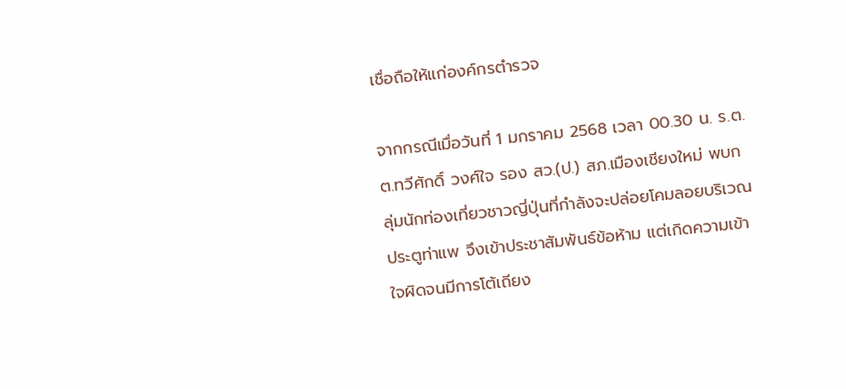เชื่อถือให้แก่องค์กรตำรวจ

จากกรณีเมื่อวันที่ 1 มกราคม 2568 เวลา 00.30 น. ร.ต.ต.ทวีศักดิ์ วงศ์ใจ รอง สว.(ป.) สภ.เมืองเชียงใหม่ พบกลุ่มนักท่องเที่ยวชาวญี่ปุ่นที่กำลังจะปล่อยโคมลอยบริเวณประตูท่าแพ จึงเข้าประชาสัมพันธ์ข้อห้าม แต่เกิดความเข้าใจผิดจนมีการโต้เถียง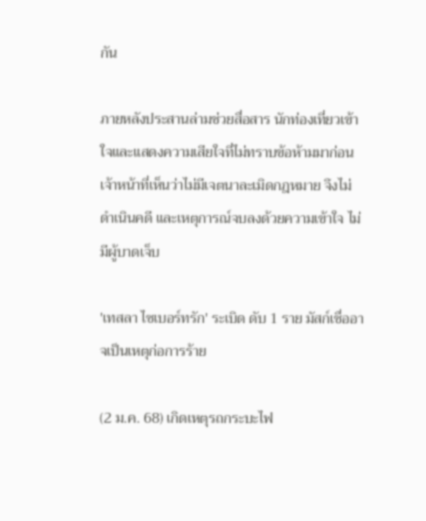กัน

ภายหลังประสานล่ามช่วยสื่อสาร นักท่องเที่ยวเข้าใจและแสดงความเสียใจที่ไม่ทราบข้อห้ามมาก่อน เจ้าหน้าที่เห็นว่าไม่มีเจตนาละเมิดกฎหมาย จึงไม่ดำเนินคดี และเหตุการณ์จบลงด้วยความเข้าใจ ไม่มีผู้บาดเจ็บ

'เทสลา ไซเบอร์ทรัก' ระเบิด ดับ 1 ราย มัสก์เชื่ออาจเป็นเหตุก่อการร้าย

(2 ม.ค. 68) เกิดเหตุรถกระบะไฟ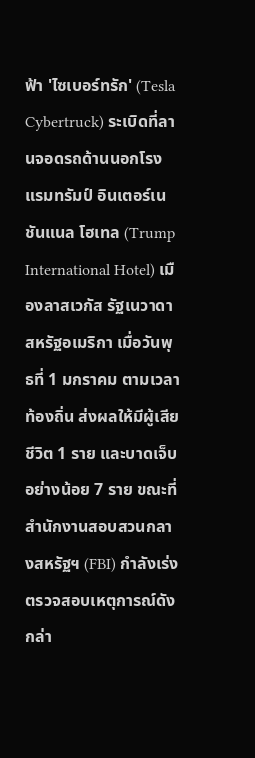ฟ้า 'ไซเบอร์ทรัก' (Tesla Cybertruck) ระเบิดที่ลานจอดรถด้านนอกโรงแรมทรัมป์ อินเตอร์เนชันแนล โฮเทล (Trump International Hotel) เมืองลาสเวกัส รัฐเนวาดา สหรัฐอเมริกา เมื่อวันพุธที่ 1 มกราคม ตามเวลาท้องถิ่น ส่งผลให้มีผู้เสียชีวิต 1 ราย และบาดเจ็บอย่างน้อย 7 ราย ขณะที่สำนักงานสอบสวนกลางสหรัฐฯ (FBI) กำลังเร่งตรวจสอบเหตุการณ์ดังกล่า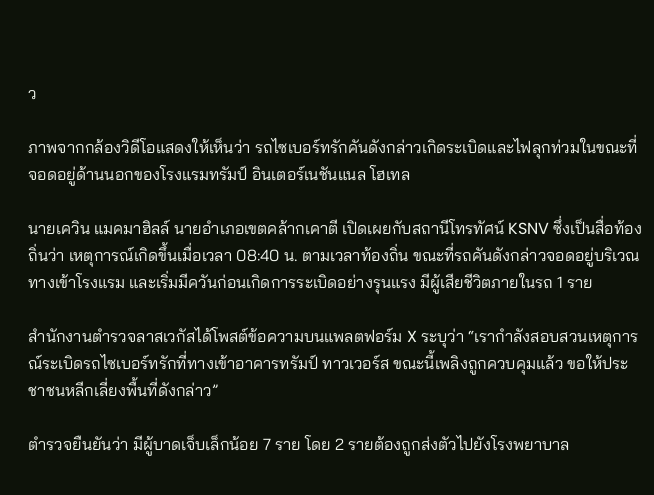ว

ภาพจากกล้องวิดีโอแสดงให้เห็นว่า รถไซเบอร์ทรักคันดังกล่าวเกิดระเบิดและไฟลุกท่วมในขณะที่จอดอยู่ด้านนอกของโรงแรมทรัมป์ อินเตอร์เนชันแนล โฮเทล

นายเควิน แมคมาฮิลล์ นายอำเภอเขตคล้ากเคาตี เปิดเผยกับสถานีโทรทัศน์ KSNV ซึ่งเป็นสื่อท้องถิ่นว่า เหตุการณ์เกิดขึ้นเมื่อเวลา 08:40 น. ตามเวลาท้องถิ่น ขณะที่รถคันดังกล่าวจอดอยู่บริเวณทางเข้าโรงแรม และเริ่มมีควันก่อนเกิดการระเบิดอย่างรุนแรง มีผู้เสียชีวิตภายในรถ 1 ราย

สำนักงานตำรวจลาสเวกัสได้โพสต์ข้อความบนแพลตฟอร์ม X ระบุว่า “เรากำลังสอบสวนเหตุการณ์ระเบิดรถไซเบอร์ทรักที่ทางเข้าอาคารทรัมป์ ทาวเวอร์ส ขณะนี้เพลิงถูกควบคุมแล้ว ขอให้ประชาชนหลีกเลี่ยงพื้นที่ดังกล่าว”

ตำรวจยืนยันว่า มีผู้บาดเจ็บเล็กน้อย 7 ราย โดย 2 รายต้องถูกส่งตัวไปยังโรงพยาบาล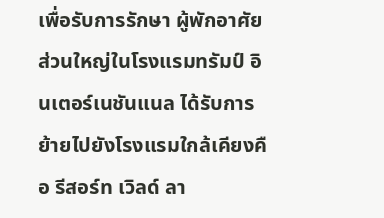เพื่อรับการรักษา ผู้พักอาศัยส่วนใหญ่ในโรงแรมทรัมป์ อินเตอร์เนชันแนล ได้รับการย้ายไปยังโรงแรมใกล้เคียงคือ รีสอร์ท เวิลด์ ลา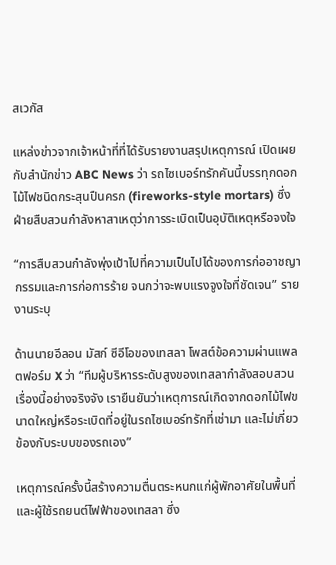สเวกัส

แหล่งข่าวจากเจ้าหน้าที่ที่ได้รับรายงานสรุปเหตุการณ์ เปิดเผยกับสำนักข่าว ABC News ว่า รถไซเบอร์ทรักคันนี้บรรทุกดอกไม้ไฟชนิดกระสุนปืนครก (fireworks-style mortars) ซึ่งฝ่ายสืบสวนกำลังหาสาเหตุว่าการระเบิดเป็นอุบัติเหตุหรือจงใจ

“การสืบสวนกำลังพุ่งเป้าไปที่ความเป็นไปได้ของการก่ออาชญากรรมและการก่อการร้าย จนกว่าจะพบแรงจูงใจที่ชัดเจน” รายงานระบุ

ด้านนายอีลอน มัสก์ ซีอีโอของเทสลา โพสต์ข้อความผ่านแพลตฟอร์ม X ว่า “ทีมผู้บริหารระดับสูงของเทสลากำลังสอบสวนเรื่องนี้อย่างจริงจัง เรายืนยันว่าเหตุการณ์เกิดจากดอกไม้ไฟขนาดใหญ่หรือระเบิดที่อยู่ในรถไซเบอร์ทรักที่เช่ามา และไม่เกี่ยวข้องกับระบบของรถเอง”

เหตุการณ์ครั้งนี้สร้างความตื่นตระหนกแก่ผู้พักอาศัยในพื้นที่และผู้ใช้รถยนต์ไฟฟ้าของเทสลา ซึ่ง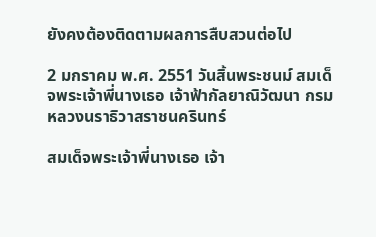ยังคงต้องติดตามผลการสืบสวนต่อไป

2 มกราคม พ.ศ. 2551 วันสิ้นพระชนม์ สมเด็จพระเจ้าพี่นางเธอ เจ้าฟ้ากัลยาณิวัฒนา กรมหลวงนราธิวาสราชนครินทร์

สมเด็จพระเจ้าพี่นางเธอ เจ้า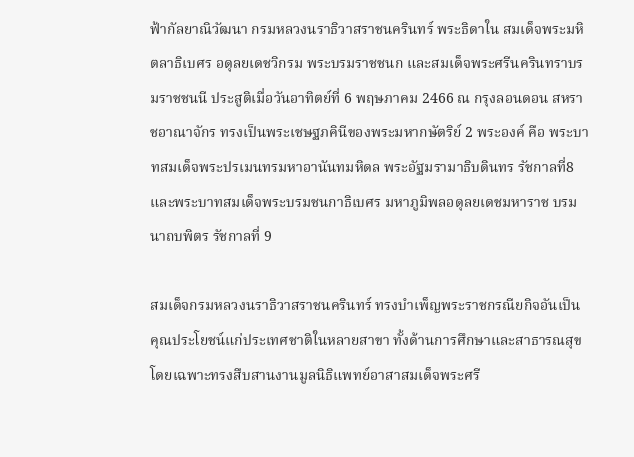ฟ้ากัลยาณิวัฒนา กรมหลวงนราธิวาสราชนครินทร์ พระธิดาใน สมเด็จพระมหิตลาธิเบศร อดุลยเดชวิกรม พระบรมราชชนก และสมเด็จพระศรีนครินทราบรมราชชนนี ประสูติเมื่อวันอาทิตย์ที่ 6 พฤษภาคม 2466 ณ กรุงลอนดอน สหราชอาณาจักร ทรงเป็นพระเชษฐภคินีของพระมหากษัตริย์ 2 พระองค์ คือ พระบาทสมเด็จพระปรเมนทรมหาอานันทมหิดล พระอัฐมรามาธิบดินทร รัชกาลที่8 และพระบาทสมเด็จพระบรมชนกาธิเบศร มหาภูมิพลอดุลยเดชมหาราช บรมนาถบพิตร รัชกาลที่ 9

สมเด็จกรมหลวงนราธิวาสราชนครินทร์ ทรงบำเพ็ญพระราชกรณียกิจอันเป็นคุณประโยชน์แก่ประเทศชาติในหลายสาขา ทั้งด้านการศึกษาและสาธารณสุข โดยเฉพาะทรงสืบสานงานมูลนิธิแพทย์อาสาสมเด็จพระศรี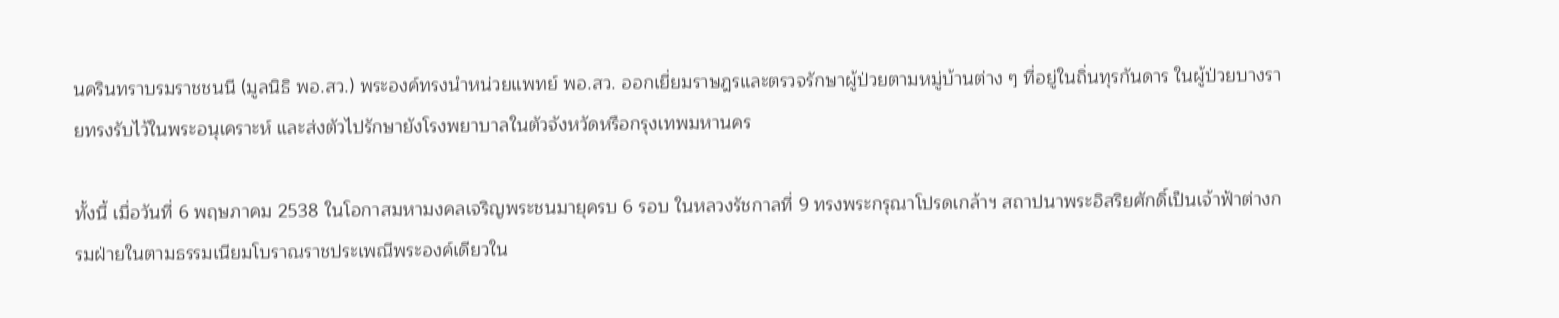นครินทราบรมราชชนนี (มูลนิธิ พอ.สว.) พระองค์ทรงนำหน่วยแพทย์ พอ.สว. ออกเยี่ยมราษฎรและตรวจรักษาผู้ป่วยตามหมู่บ้านต่าง ๆ ที่อยู่ในถิ่นทุรกันดาร ในผู้ป่วยบางรายทรงรับไว้ในพระอนุเคราะห์ และส่งตัวไปรักษายังโรงพยาบาลในตัวจังหวัดหรือกรุงเทพมหานคร

ทั้งนี้ เมื่อวันที่ 6 พฤษภาคม 2538 ในโอกาสมหามงคลเจริญพระชนมายุครบ 6 รอบ ในหลวงรัชกาลที่ 9 ทรงพระกรุณาโปรดเกล้าฯ สถาปนาพระอิสริยศักดิ์เป็นเจ้าฟ้าต่างกรมฝ่ายในตามธรรมเนียมโบราณราชประเพณีพระองค์เดียวใน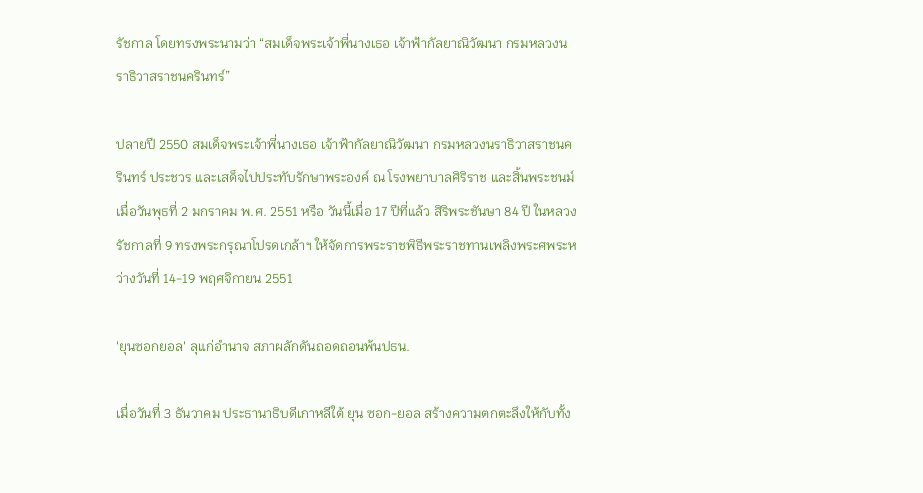รัชกาล โดยทรงพระนามว่า “สมเด็จพระเจ้าพี่นางเธอ เจ้าฟ้ากัลยาณิวัฒนา กรมหลวงนราธิวาสราชนครินทร์”

ปลายปี 2550 สมเด็จพระเจ้าพี่นางเธอ เจ้าฟ้ากัลยาณิวัฒนา กรมหลวงนราธิวาสราชนครินทร์ ประชวร และเสด็จไปประทับรักษาพระองค์ ณ โรงพยาบาลศิริราช และสิ้นพระชนม์เมื่อวันพุธที่ 2 มกราคม พ.ศ. 2551 หรือ วันนี้เมื่อ 17 ปีที่แล้ว สิริพระชันษา 84 ปี ในหลวงรัชกาลที่ 9 ทรงพระกรุณาโปรดเกล้าฯ ให้จัดการพระราชพิธีพระราชทานเพลิงพระศพระหว่างวันที่ 14-19 พฤศจิกายน 2551

'ยุนซอกยอล' ลุแก่อำนาจ สภาผลักดันถอดถอนพ้นปธน.

เมื่อวันที่ 3 ธันวาคม ประธานาธิบดีเกาหลีใต้ ยุน ซอก-ยอล สร้างความตกตะลึงให้กับทั้ง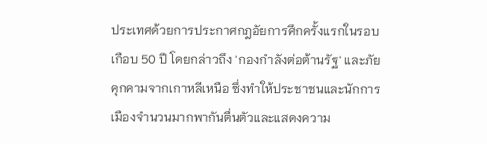ประเทศด้วยการประกาศกฎอัยการศึกครั้งแรกในรอบเกือบ 50 ปี โดยกล่าวถึง 'กองกำลังต่อต้านรัฐ' และภัยคุกคามจากเกาหลีเหนือ ซึ่งทำให้ประชาชนและนักการเมืองจำนวนมากพากันตื่นตัวและแสดงความ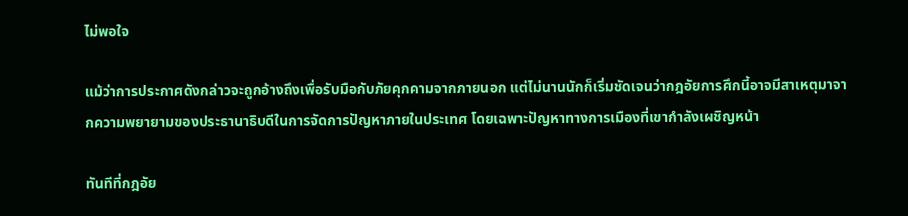ไม่พอใจ

แม้ว่าการประกาศดังกล่าวจะถูกอ้างถึงเพื่อรับมือกับภัยคุกคามจากภายนอก แต่ไม่นานนักก็เริ่มชัดเจนว่ากฎอัยการศึกนี้อาจมีสาเหตุมาจากความพยายามของประธานาธิบดีในการจัดการปัญหาภายในประเทศ โดยเฉพาะปัญหาทางการเมืองที่เขากำลังเผชิญหน้า

ทันทีที่กฎอัย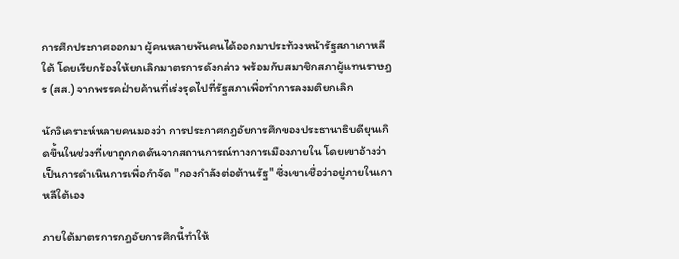การศึกประกาศออกมา ผู้คนหลายพันคนได้ออกมาประท้วงหน้ารัฐสภาเกาหลีใต้ โดยเรียกร้องให้ยกเลิกมาตรการดังกล่าว พร้อมกับสมาชิกสภาผู้แทนราษฎร (สส.) จากพรรคฝ่ายค้านที่เร่งรุดไปที่รัฐสภาเพื่อทำการลงมติยกเลิก

นักวิเคราะห์หลายคนมองว่า การประกาศกฎอัยการศึกของประธานาธิบดียุนเกิดขึ้นในช่วงที่เขาถูกกดดันจากสถานการณ์ทางการเมืองภายใน โดยเขาอ้างว่าเป็นการดำเนินการเพื่อกำจัด "กองกำลังต่อต้านรัฐ" ซึ่งเขาเชื่อว่าอยู่ภายในเกาหลีใต้เอง

ภายใต้มาตรการกฎอัยการศึกนี้ทำให้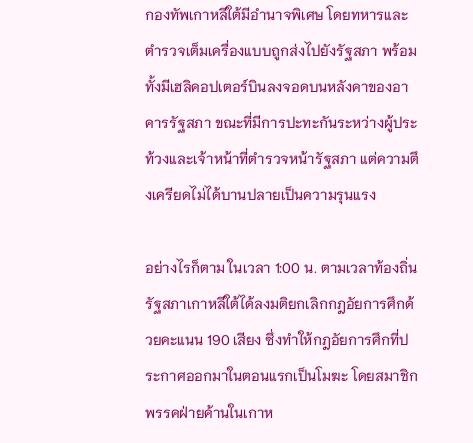กองทัพเกาหลีใต้มีอำนาจพิเศษ โดยทหารและตำรวจเต็มเครื่องแบบถูกส่งไปยังรัฐสภา พร้อมทั้งมีเฮลิคอปเตอร์บินลงจอดบนหลังคาของอาคารรัฐสภา ขณะที่มีการปะทะกันระหว่างผู้ประท้วงและเจ้าหน้าที่ตำรวจหน้ารัฐสภา แต่ความตึงเครียดไม่ได้บานปลายเป็นความรุนแรง

อย่างไรก็ตาม ในเวลา 1:00 น. ตามเวลาท้องถิ่น รัฐสภาเกาหลีใต้ได้ลงมติยกเลิกกฎอัยการศึกด้วยคะแนน 190 เสียง ซึ่งทำให้กฎอัยการศึกที่ประกาศออกมาในตอนแรกเป็นโมฆะ โดยสมาชิกพรรคฝ่ายค้านในเกาห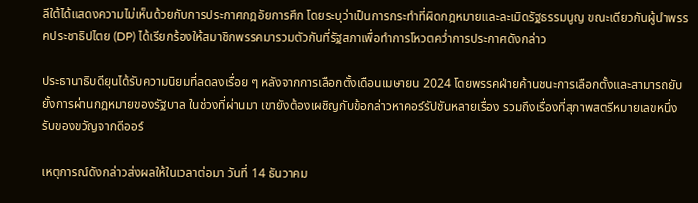ลีใต้ได้แสดงความไม่เห็นด้วยกับการประกาศกฎอัยการศึก โดยระบุว่าเป็นการกระทำที่ผิดกฎหมายและละเมิดรัฐธรรมนูญ ขณะเดียวกันผู้นำพรรคประชาธิปไตย (DP) ได้เรียกร้องให้สมาชิกพรรคมารวมตัวกันที่รัฐสภาเพื่อทำการโหวตคว่ำการประกาศดังกล่าว

ประธานาธิบดียุนได้รับความนิยมที่ลดลงเรื่อย ๆ หลังจากการเลือกตั้งเดือนเมษายน 2024 โดยพรรคฝ่ายค้านชนะการเลือกตั้งและสามารถยับยั้งการผ่านกฎหมายของรัฐบาล ในช่วงที่ผ่านมา เขายังต้องเผชิญกับข้อกล่าวหาคอร์รัปชันหลายเรื่อง รวมถึงเรื่องที่สุภาพสตรีหมายเลขหนึ่งรับของขวัญจากดีออร์

เหตุการณ์ดังกล่าวส่งผลให้ในเวลาต่อมา วันที่ 14 ธันวาคม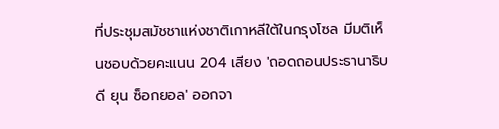ที่ประชุมสมัชชาแห่งชาติเกาหลีใต้ในกรุงโซล มีมติเห็นชอบด้วยคะแนน 204 เสียง 'ถอดถอนประธานาธิบดี ยุน ซ็อกยอล' ออกจา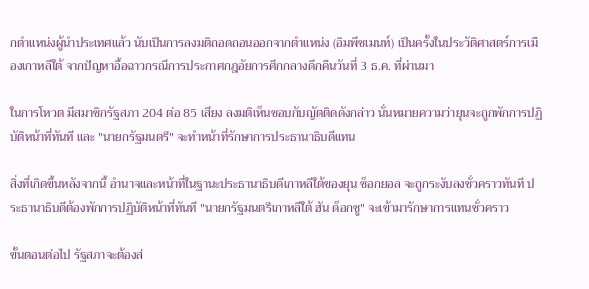กตำแหน่งผู้นำประเทศแล้ว นับเป็นการลงมติถอดถอนออกจากตำแหน่ง (อิมพีชเมนท์) เป็นครั้งในประวัติศาสตร์การเมืองเกาหลีใต้ จากปัญหาอื้อฉาวกรณีการประกาศกฎอัยการศึกกลางดึกคืนวันที่ 3 ธ.ค. ที่ผ่านมา

ในการโหวต มีสมาชิกรัฐสภา 204 ต่อ 85 เสียง ลงมติเห็นชอบกับญัตติดดังกล่าว นั่นหมายความว่ายุนจะถูกพักการปฏิบัติหน้าที่ทันที และ "นายกรัฐมนตรี" จะทำหน้าที่รักษาการประธานาธิบดีแทน

สิ่งที่เกิดขึ้นหลังจากนี้ อำนาจและหน้าที่ในฐานะประธานาธิบดีเกาหลีใต้ของยุน ซ็อกยอล จะถูกระงับลงชั่วคราวทันที ประธานาธิบดีต้องพักการปฏิบัติหน้าที่ทันที "นายกรัฐมนตรีเกาหลีใต้ ฮัน ด็อกซู" จะเข้ามารักษาการแทนชั่วคราว

ขั้นตอนต่อไป รัฐสภาจะต้องส่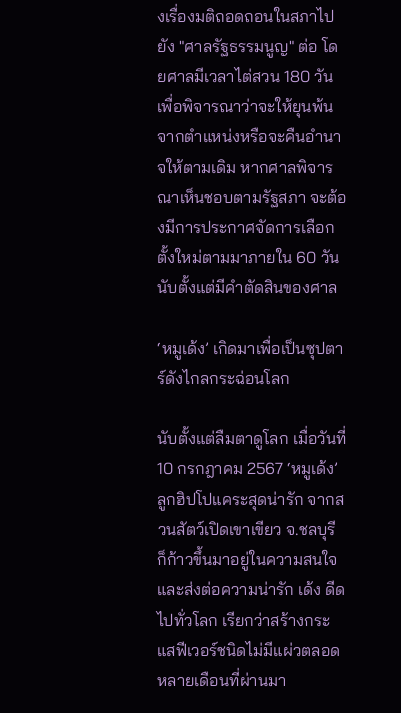งเรื่องมติถอดถอนในสภาไปยัง "ศาลรัฐธรรมนูญ" ต่อ โดยศาลมีเวลาไต่สวน 180 วัน เพื่อพิจารณาว่าจะให้ยุนพ้นจากตำแหน่งหรือจะคืนอำนาจให้ตามเดิม หากศาลพิจารณาเห็นชอบตามรัฐสภา จะต้องมีการประกาศจัดการเลือกตั้งใหม่ตามมาภายใน 60 วัน นับตั้งแต่มีคำตัดสินของศาล

‘หมูเด้ง’ เกิดมาเพื่อเป็นซุปตาร์ดังไกลกระฉ่อนโลก

นับตั้งแต่ลืมตาดูโลก เมื่อวันที่ 10 กรกฎาคม 2567 ‘หมูเด้ง’ ลูกฮิปโปแคระสุดน่ารัก จากสวนสัตว์เปิดเขาเขียว จ.ชลบุรี ก็ก้าวขึ้นมาอยู่ในความสนใจและส่งต่อความน่ารัก เด้ง ดีด ไปทั่วโลก เรียกว่าสร้างกระแสฟีเวอร์ชนิดไม่มีแผ่วตลอดหลายเดือนที่ผ่านมา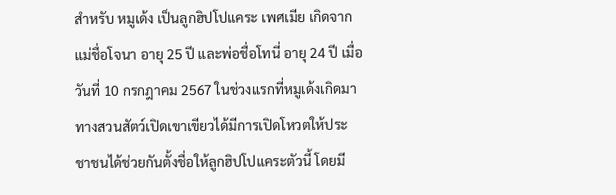สำหรับ หมูเด้ง เป็นลูกฮิปโปแคระ เพศเมีย เกิดจากแม่ชื่อโจนา อายุ 25 ปี และพ่อชื่อโทนี่ อายุ 24 ปี เมื่อวันที่ 10 กรกฎาคม 2567 ในช่วงแรกที่หมูเด้งเกิดมา ทางสวนสัตว์เปิดเขาเขียวได้มีการเปิดโหวตให้ประชาชนได้ช่วยกันตั้งชื่อให้ลูกฮิปโปแคระตัวนี้ โดยมี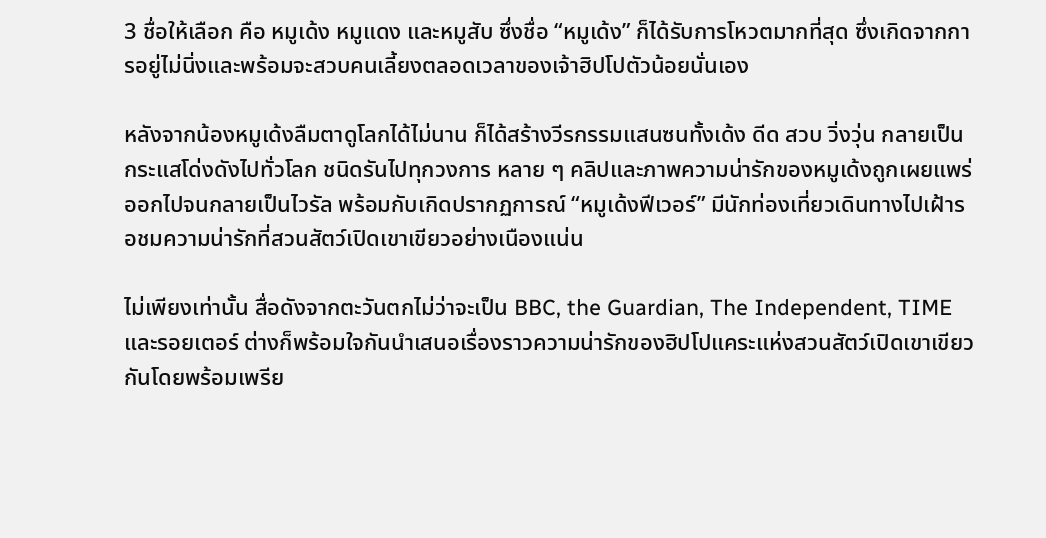3 ชื่อให้เลือก คือ หมูเด้ง หมูแดง และหมูสับ ซึ่งชื่อ “หมูเด้ง” ก็ได้รับการโหวตมากที่สุด ซึ่งเกิดจากการอยู่ไม่นิ่งและพร้อมจะสวบคนเลี้ยงตลอดเวลาของเจ้าฮิปโปตัวน้อยนั่นเอง

หลังจากน้องหมูเด้งลืมตาดูโลกได้ไม่นาน ก็ได้สร้างวีรกรรมแสนซนทั้งเด้ง ดีด สวบ วิ่งวุ่น กลายเป็นกระแสโด่งดังไปทั่วโลก ชนิดรันไปทุกวงการ หลาย ๆ คลิปและภาพความน่ารักของหมูเด้งถูกเผยแพร่ออกไปจนกลายเป็นไวรัล พร้อมกับเกิดปรากฏการณ์ “หมูเด้งฟีเวอร์” มีนักท่องเที่ยวเดินทางไปเฝ้ารอชมความน่ารักที่สวนสัตว์เปิดเขาเขียวอย่างเนืองแน่น

ไม่เพียงเท่านั้น สื่อดังจากตะวันตกไม่ว่าจะเป็น BBC, the Guardian, The Independent, TIME และรอยเตอร์ ต่างก็พร้อมใจกันนำเสนอเรื่องราวความน่ารักของฮิปโปแคระแห่งสวนสัตว์เปิดเขาเขียวกันโดยพร้อมเพรีย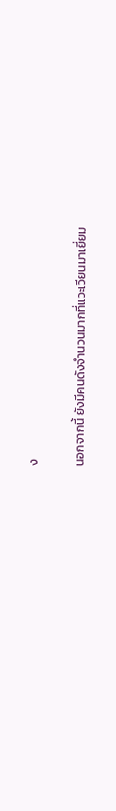ง

นอกจากนี้ ยังมีคนดังจำนวนมากที่แวะเวียนมาเยี่ยม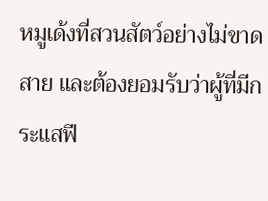หมูเด้งที่สวนสัตว์อย่างไม่ขาดสาย และต้องยอมรับว่าผู้ที่มีกระแสฟี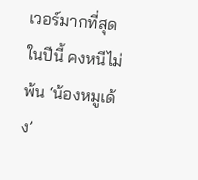เวอร์มากที่สุดในปีนี้ คงหนีไม่พ้น ‘น้องหมูเด้ง’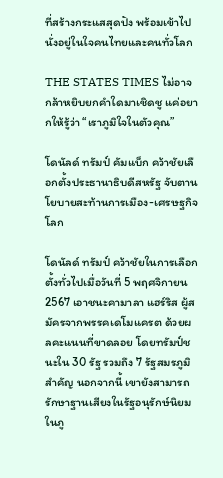ที่สร้างกระแสสุดปัง พร้อมเข้าไปนั่งอยู่ในใจคนไทยและคนทั่วโลก

THE STATES TIMES ไม่อาจกล้าหยิบยกคำใดมาเชิดชู แค่อยากให้รู้ว่า “เราภูมิใจในตัวคุณ”

โดนัลด์ ทรัมป์ คัมแบ็ก คว้าชัยเลือกตั้งประธานาธิบดีสหรัฐ จับตานโยบายสะท้านการเมือง-เศรษฐกิจโลก

โดนัลด์ ทรัมป์ คว้าชัยในการเลือกตั้งทั่วไปเมื่อวันที่ 5 พฤศจิกายน 2567 เอาชนะคามาลา แฮร์ริส ผู้สมัครจากพรรคเดโมแครต ด้วยผลคะแนนที่ขาดลอย โดยทรัมป์ชนะใน 30 รัฐ รวมถึง 7 รัฐสมรภูมิสำคัญ นอกจากนี้ เขายังสามารถรักษาฐานเสียงในรัฐอนุรักษ์นิยมในภู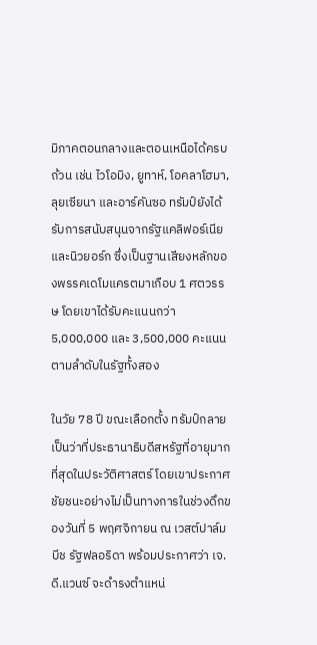มิภาคตอนกลางและตอนเหนือได้ครบถ้วน เช่น ไวโอมิง, ยูทาห์, โอคลาโฮมา, ลุยเซียนา และอาร์คันซอ ทรัมป์ยังได้รับการสนับสนุนจากรัฐแคลิฟอร์เนียและนิวยอร์ก ซึ่งเป็นฐานเสียงหลักของพรรคเดโมแครตมาเกือบ 1 ศตวรรษ โดยเขาได้รับคะแนนกว่า 5,000,000 และ 3,500,000 คะแนนตามลำดับในรัฐทั้งสอง

ในวัย 78 ปี ขณะเลือกตั้ง ทรัมป์กลายเป็นว่าที่ประธานาธิบดีสหรัฐที่อายุมากที่สุดในประวัติศาสตร์ โดยเขาประกาศชัยชนะอย่างไม่เป็นทางการในช่วงดึกของวันที่ 5 พฤศจิกายน ณ เวสต์ปาล์มบีช รัฐฟลอริดา พร้อมประกาศว่า เจ.ดี.แวนซ์ จะดำรงตำแหน่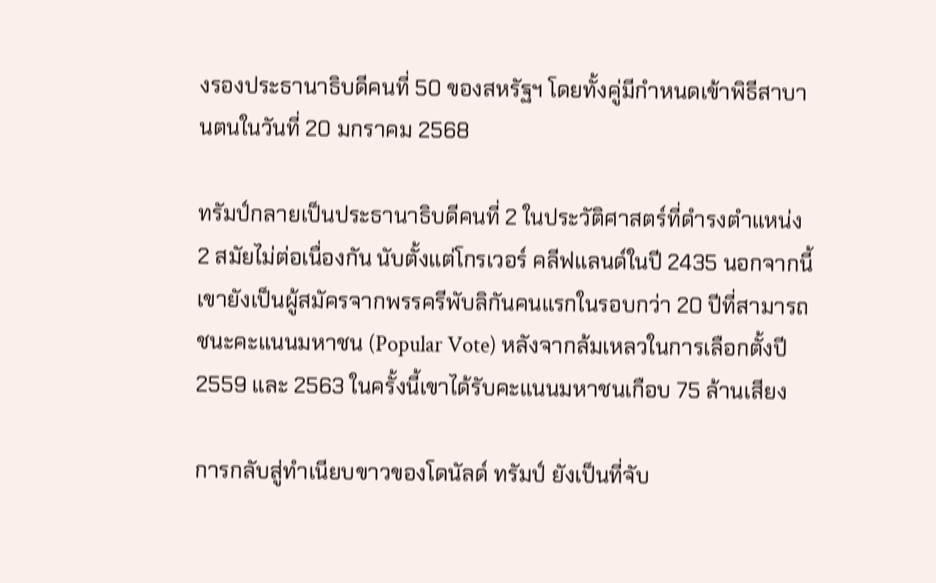งรองประธานาธิบดีคนที่ 50 ของสหรัฐฯ โดยทั้งคู่มีกำหนดเข้าพิธีสาบานตนในวันที่ 20 มกราคม 2568

ทรัมป์กลายเป็นประธานาธิบดีคนที่ 2 ในประวัติศาสตร์ที่ดำรงตำแหน่ง 2 สมัยไม่ต่อเนื่องกัน นับตั้งแต่โกรเวอร์ คลีฟแลนด์ในปี 2435 นอกจากนี้ เขายังเป็นผู้สมัครจากพรรครีพับลิกันคนแรกในรอบกว่า 20 ปีที่สามารถชนะคะแนนมหาชน (Popular Vote) หลังจากล้มเหลวในการเลือกตั้งปี 2559 และ 2563 ในครั้งนี้เขาได้รับคะแนนมหาชนเกือบ 75 ล้านเสียง

การกลับสู่ทำเนียบขาวของโดนัลด์ ทรัมป์ ยังเป็นที่จับ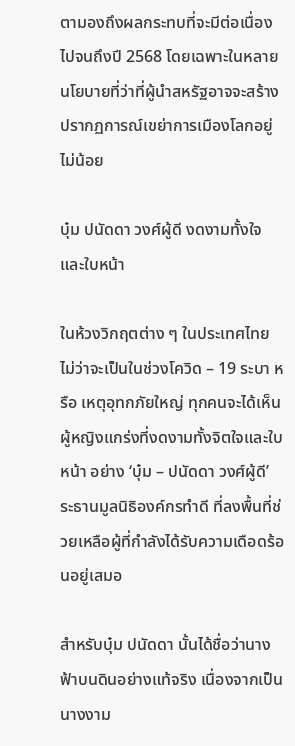ตามองถึงผลกระทบที่จะมีต่อเนื่องไปจนถึงปี 2568 โดยเฉพาะในหลายนโยบายที่ว่าที่ผู้นำสหรัฐอาจจะสร้างปรากฏการณ์เขย่าการเมืองโลกอยู่ไม่น้อย

บุ๋ม ปนัดดา วงศ์ผู้ดี งดงามทั้งใจและใบหน้า

ในห้วงวิกฤตต่าง ๆ ในประเทศไทยไม่ว่าจะเป็นในช่วงโควิด – 19 ระบา หรือ เหตุอุทกภัยใหญ่ ทุกคนจะได้เห็นผู้หญิงแกร่งที่งดงามทั้งจิตใจและใบหน้า อย่าง ‘บุ๋ม – ปนัดดา วงศ์ผู้ดี’ ระธานมูลนิธิองค์กรทำดี ที่ลงพื้นที่ช่วยเหลือผู้ที่กำลังได้รับความเดือดร้อนอยู่เสมอ

สำหรับบุ๋ม ปนัดดา นั้นได้ชื่อว่านางฟ้าบนดินอย่างแท้จริง เนื่องจากเป็นนางงาม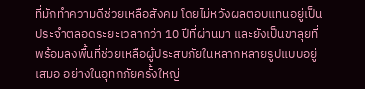ที่มักทำความดีช่วยเหลือสังคม โดยไม่หวังผลตอบแทนอยู่เป็นประจำตลอดระยะเวลากว่า 10 ปีที่ผ่านมา และยังเป็นขาลุยที่พร้อมลงพื้นที่ช่วยเหลือผู้ประสบภัยในหลากหลายรูปแบบอยู่เสมอ อย่างในอุทกภัยครั้งใหญ่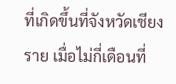ที่เกิดขึ้นที่จังหวัดเชียงราย เมื่อไม่กี่เดือนที่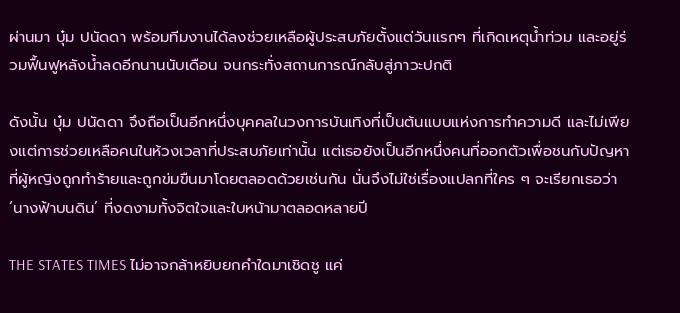ผ่านมา บุ๋ม ปนัดดา พร้อมทีมงานได้ลงช่วยเหลือผู้ประสบภัยตั้งแต่วันแรกๆ ที่เกิดเหตุน้ำท่วม และอยู่ร่วมฟื้นฟูหลังน้ำลดอีกนานนับเดือน จนกระทั่งสถานการณ์กลับสู่ภาวะปกติ

ดังนั้น บุ๋ม ปนัดดา จึงถือเป็นอีกหนึ่งบุคคลในวงการบันเทิงที่เป็นต้นแบบแห่งการทำความดี และไม่เพียงแต่การช่วยเหลือคนในห้วงเวลาที่ประสบภัยเท่านั้น แต่เธอยังเป็นอีกหนึ่งคนที่ออกตัวเพื่อชนกับปัญหาที่ผู้หญิงถูกทำร้ายและถูกข่มขืนมาโดยตลอดด้วยเช่นกัน นั่นจึงไม่ใช่เรื่องแปลกที่ใคร ๆ จะเรียกเธอว่า ‘นางฟ้าบนดิน’ ที่งดงามทั้งจิตใจและใบหน้ามาตลอดหลายปี

THE STATES TIMES ไม่อาจกล้าหยิบยกคำใดมาเชิดชู แค่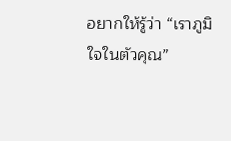อยากให้รู้ว่า “เราภูมิใจในตัวคุณ”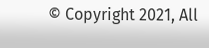© Copyright 2021, All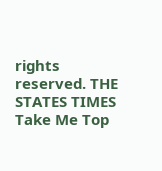rights reserved. THE STATES TIMES
Take Me Top